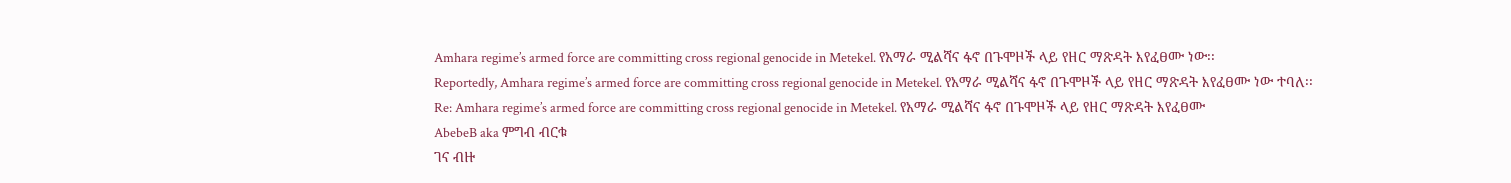Amhara regime’s armed force are committing cross regional genocide in Metekel. የአማራ ሚልሻና ፋኖ በጉሞዞች ላይ የዘር ማጽዳት እየፈፀሙ ነው፡፡
Reportedly, Amhara regime’s armed force are committing cross regional genocide in Metekel. የአማራ ሚልሻና ፋኖ በጉሞዞች ላይ የዘር ማጽዳት እየፈፀሙ ነው ተባለ፡፡
Re: Amhara regime’s armed force are committing cross regional genocide in Metekel. የአማራ ሚልሻና ፋኖ በጉሞዞች ላይ የዘር ማጽዳት እየፈፀሙ
AbebeB aka ምግብ ብርቁ
ገና ብዙ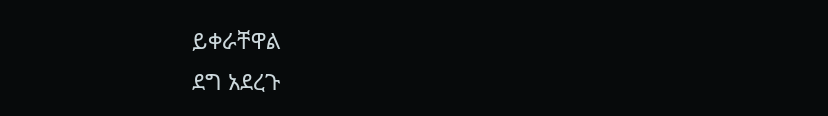ይቀራቸዋል
ደግ አደረጉ